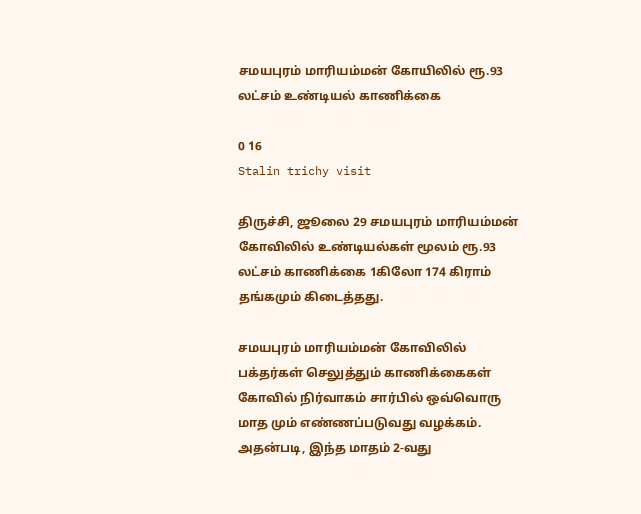சமயபுரம் மாரியம்மன் கோயிலில் ரூ.93 லட்சம் உண்டியல் காணிக்கை

0 16
Stalin trichy visit

திருச்சி, ஜூலை 29 சமயபுரம் மாரியம்மன் கோவிலில் உண்டியல்கள் மூலம் ரூ.93 லட்சம் காணிக்கை 1கிலோ 174 கிராம் தங்கமும் கிடைத்தது.

சமயபுரம் மாரியம்மன் கோவிலில் பக்தர்கள் செலுத்தும் காணிக்கைகள் கோவில் நிர்வாகம் சார்பில் ஒவ்வொரு மாத மும் எண்ணப்படுவது வழக்கம். அதன்படி, இந்த மாதம் 2-வது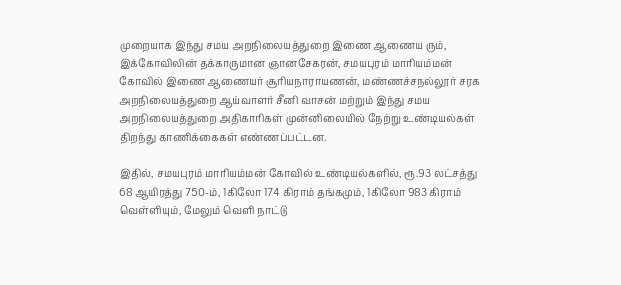முறையாக இந்து சமய அறநிலையத்துறை இணை ஆணைய ரும், இக்கோவிலின் தக்காருமான ஞானசேகரன், சமயபுரம் மாரியம்மன் கோவில் இணை ஆணையர் சூரியநாராயணன், மண்ணச்சநல்லூர் சரக அறநிலையத்துறை ஆய்வாளர் சீனி வாசன் மற்றும் இந்து சமய அறநிலையத்துறை அதிகாரிகள் முன்னிலையில் நேற்று உண்டியல்கள் திறந்து காணிக்கைகள் எண்ணப்பட்டன.

இதில், சமயபுரம் மாரியம்மன் கோவில் உண்டியல்களில், ரூ.93 லட்சத்து 68 ஆயிரத்து 750-ம், 1கிலோ 174 கிராம் தங்கமும், 1கிலோ 983 கிராம் வெள்ளியும், மேலும் வெளி நாட்டு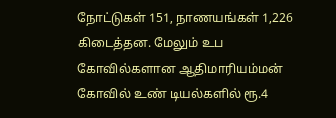நோட்டுகள் 151, நாணயங்கள் 1,226 கிடைத்தன. மேலும் உப கோவில்களான ஆதிமாரியம்மன் கோவில் உண் டியல்களில் ரூ.4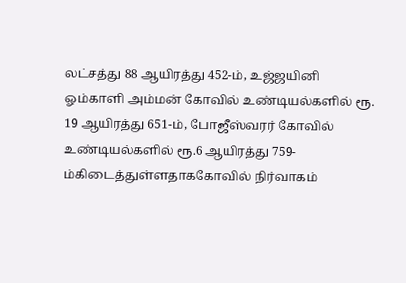லட்சத்து 88 ஆயிரத்து 452-ம், உஜ்ஜயினி ஓம்காளி அம்மன் கோவில் உண்டியல்களில் ரூ. 19 ஆயிரத்து 651-ம், போஜீஸ்வரர் கோவில் உண்டியல்களில் ரூ.6 ஆயிரத்து 759-ம்கிடைத்துள்ளதாககோவில் நிர்வாகம்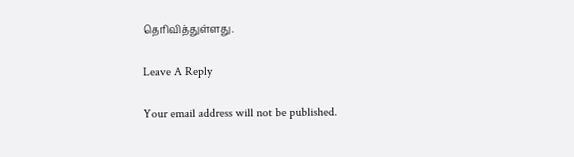தெரிவித்துள்ளது.

Leave A Reply

Your email address will not be published.